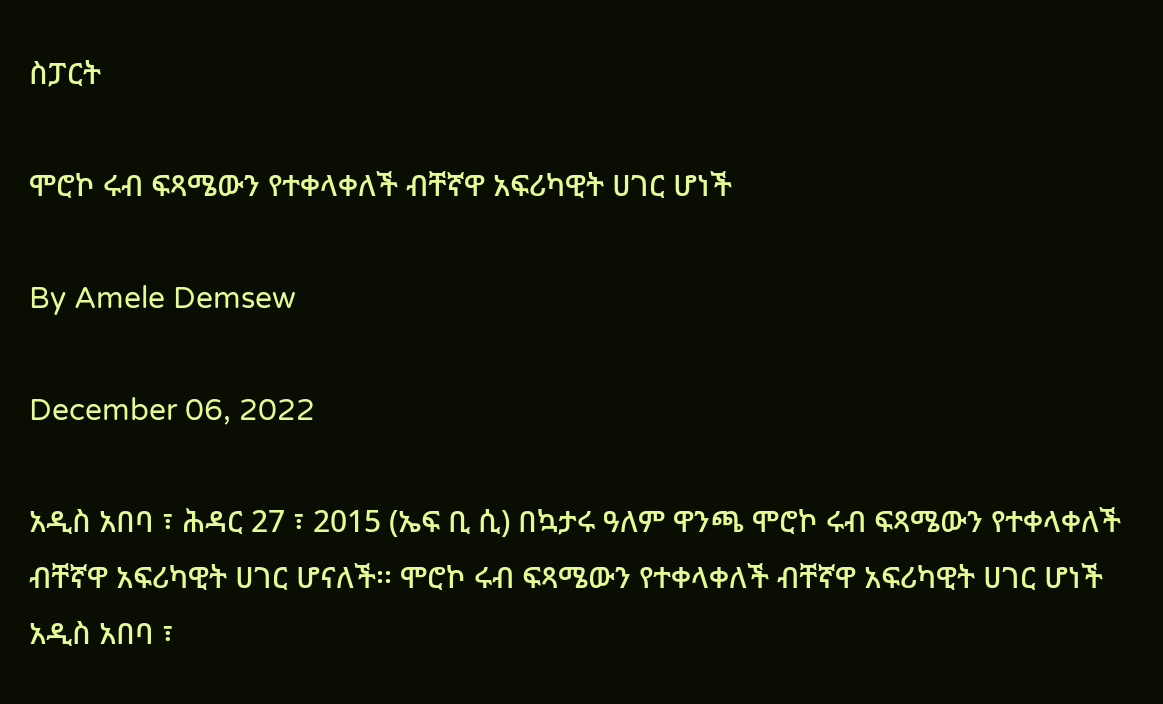ስፓርት

ሞሮኮ ሩብ ፍጻሜውን የተቀላቀለች ብቸኛዋ አፍሪካዊት ሀገር ሆነች

By Amele Demsew

December 06, 2022

አዲስ አበባ ፣ ሕዳር 27 ፣ 2015 (ኤፍ ቢ ሲ) በኳታሩ ዓለም ዋንጫ ሞሮኮ ሩብ ፍጻሜውን የተቀላቀለች ብቸኛዋ አፍሪካዊት ሀገር ሆናለች፡፡ ሞሮኮ ሩብ ፍጻሜውን የተቀላቀለች ብቸኛዋ አፍሪካዊት ሀገር ሆነች አዲስ አበባ ፣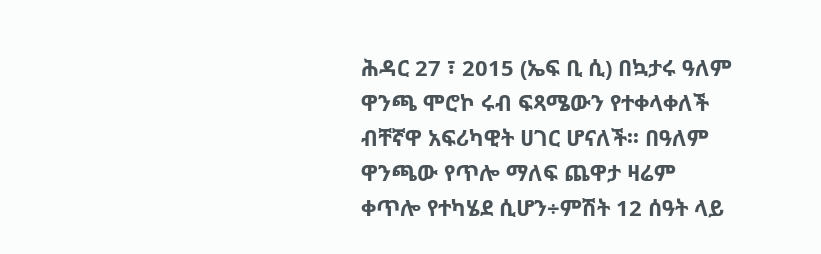ሕዳር 27 ፣ 2015 (ኤፍ ቢ ሲ) በኳታሩ ዓለም ዋንጫ ሞሮኮ ሩብ ፍጻሜውን የተቀላቀለች ብቸኛዋ አፍሪካዊት ሀገር ሆናለች፡፡ በዓለም ዋንጫው የጥሎ ማለፍ ጨዋታ ዛሬም ቀጥሎ የተካሄደ ሲሆን÷ምሽት 12 ሰዓት ላይ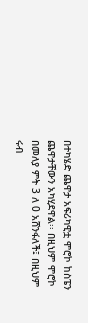በተካሄድ ጨዋታ አፍሪካዊቷ ሞሮኮ ከስፔን ጨዋታቸውን አካሂደዋል፡፡ በዚህም ሞሮኮ በመለያ ምት 3 ለ 0 አሸንፋለች፤ በዚህም ሩብ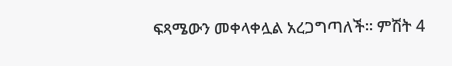ፍጻሜውን መቀላቀሏል አረጋግጣለች፡፡ ምሽት 4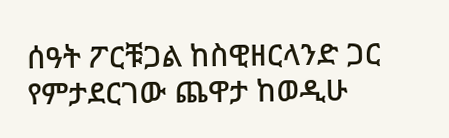ሰዓት ፖርቹጋል ከስዊዘርላንድ ጋር የምታደርገው ጨዋታ ከወዲሁ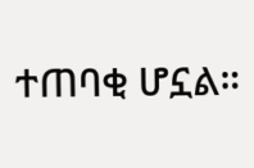ተጠባቂ ሆኗል።